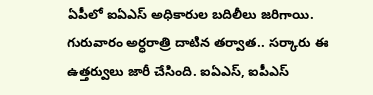ఏపీలో ఐఏఎస్ అధికారుల బదిలీలు జరిగాయి. గురువారం అర్ధరాత్రి దాటిన తర్వాత.. సర్కారు ఈ ఉత్తర్వులు జారీ చేసింది. ఐఏఎస్, ఐపీఎస్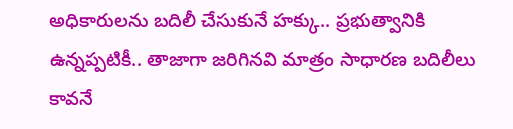అధికారులను బదిలీ చేసుకునే హక్కు.. ప్రభుత్వానికి ఉన్నప్పటికీ.. తాజాగా జరిగినవి మాత్రం సాధారణ బదిలీలు కావనే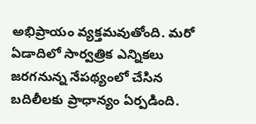అభిప్రాయం వ్యక్తమవుతోంది. మరో ఏడాదిలో సార్వత్రిక ఎన్నికలు జరగనున్న నేపథ్యంలో చేసిన బదిలీలకు ప్రాధాన్యం ఏర్పడింది.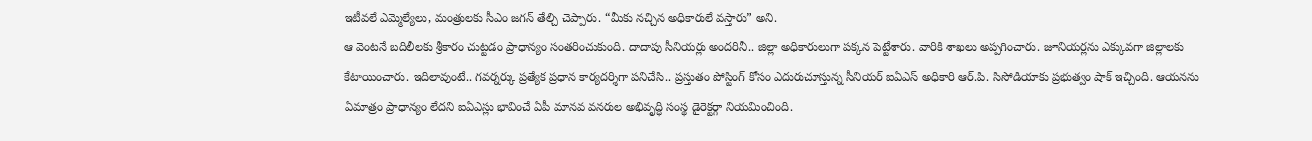ఇటీవలే ఎమ్మెల్యేలు, మంత్రులకు సీఎం జగన్ తేల్చి చెప్పారు. “మీకు నచ్చిన అధికారులే వస్తారు” అని.
ఆ వెంటనే బదిలీలకు శ్రీకారం చుట్టడం ప్రాధాన్యం సంతరించుకుంది. దాదాపు సీనియర్లు అందరినీ.. జిల్లా అధికారులుగా పక్కన పెట్టేశారు. వారికి శాఖలు అప్పగించారు. జూనియర్లను ఎక్కువగా జిల్లాలకు కేటాయించారు. ఇదిలావుంటే.. గవర్నర్కు ప్రత్యేక ప్రధాన కార్యదర్శిగా పనిచేసి.. ప్రస్తుతం పోస్టింగ్ కోసం ఎదురుచూస్తున్న సీనియర్ ఐఏఎస్ అధికారి ఆర్.పి. సిసోడియాకు ప్రభుత్వం షాక్ ఇచ్చింది. ఆయనను ఏమాత్రం ప్రాధాన్యం లేదని ఐఏఎస్లు భావించే ఏపీ మానవ వనరుల అభివృద్ధి సంస్థ డైరెక్టర్గా నియమించింది.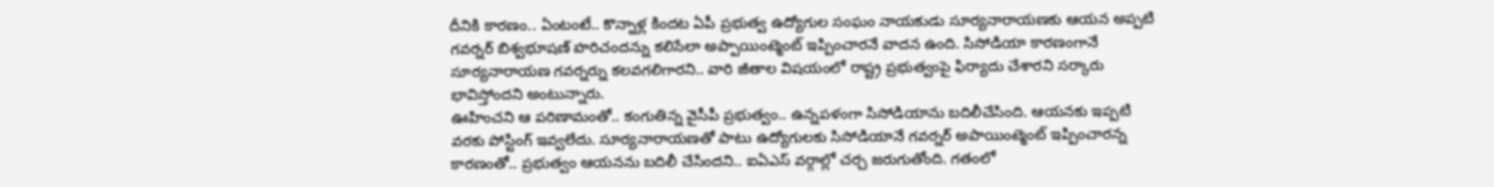దీనికి కారణం.. ఏంటంటే.. కొన్నాళ్ల కిందట ఏపీ ప్రభుత్వ ఉద్యోగుల సంఘం నాయకుడు సూర్యనారాయణకు ఆయన అప్పటి గవర్నర్ బిశ్వభూషణ్ హరిచందన్ను కలిసేలా అప్పాయింట్మెంట్ ఇప్పించారనే వాదన ఉంది. సిసోడియా కారణంగానే సూర్యనారాయణ గవర్నర్ను కలవగలిగారని.. వారి జీతాల విషయంలో రాష్ట్ర ప్రభుత్వంపై ఫిర్యాదు చేశారని సర్కారు భావిస్తోందని అంటున్నారు.
ఊహించని ఆ పరిణామంతో.. కంగుతిన్న వైసీపీ ప్రభుత్వం.. ఉన్నపళంగా సిసోడియాను బదిలీచేసింది. ఆయనకు ఇప్పటి వరకు పోస్టింగ్ ఇవ్వలేదు. సూర్యనారాయణతో పాటు ఉద్యోగులకు సిసోడియానే గవర్నర్ అపాయింట్మెంట్ ఇప్పించారన్న కారణంతో.. ప్రభుత్వం ఆయనను బదిలీ చేసిందని.. ఐఏఎస్ వర్గాల్లో చర్చ జరుగుతోంది. గతంలో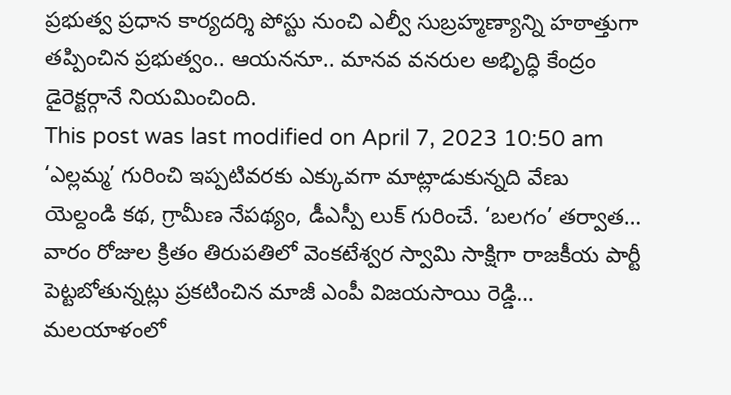ప్రభుత్వ ప్రధాన కార్యదర్శి పోస్టు నుంచి ఎల్వీ సుబ్రహ్మణ్యాన్ని హఠాత్తుగా తప్పించిన ప్రభుత్వం.. ఆయననూ.. మానవ వనరుల అభిృద్ధి కేంద్రం డైరెక్టర్గానే నియమించింది.
This post was last modified on April 7, 2023 10:50 am
‘ఎల్లమ్మ’ గురించి ఇప్పటివరకు ఎక్కువగా మాట్లాడుకున్నది వేణు యెల్దండి కథ, గ్రామీణ నేపథ్యం, డీఎస్పీ లుక్ గురించే. ‘బలగం’ తర్వాత…
వారం రోజుల క్రితం తిరుపతిలో వెంకటేశ్వర స్వామి సాక్షిగా రాజకీయ పార్టీ పెట్టబోతున్నట్లు ప్రకటించిన మాజీ ఎంపీ విజయసాయి రెడ్డి…
మలయాళంలో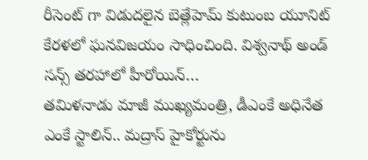రీసెంట్ గా విడుదలైన బెత్లేహెమ్ కుటుంబ యూనిట్ కేరళలో ఘనవిజయం సాధించింది. విశ్వనాథ్ అండ్ సన్స్ తరహాలో హీరోయిన్…
తమిళనాడు మాజీ ముఖ్యమంత్రి, డీఎంకే అధినేత ఎంకే స్టాలిన్.. మద్రాస్ హైకోర్టును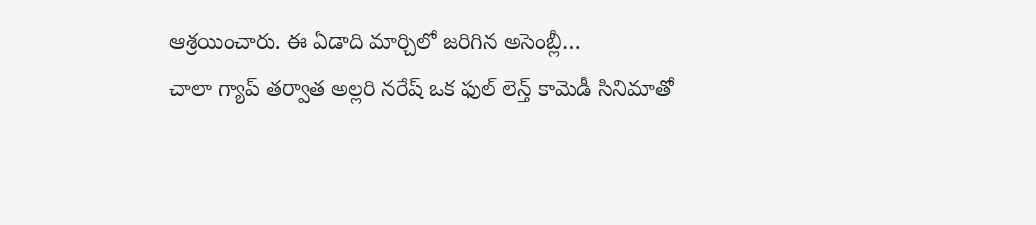ఆశ్రయించారు. ఈ ఏడాది మార్చిలో జరిగిన అసెంబ్లీ…
చాలా గ్యాప్ తర్వాత అల్లరి నరేష్ ఒక ఫుల్ లెన్త్ కామెడీ సినిమాతో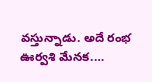వస్తున్నాడు. అదే రంభ ఊర్వశి మేనక.…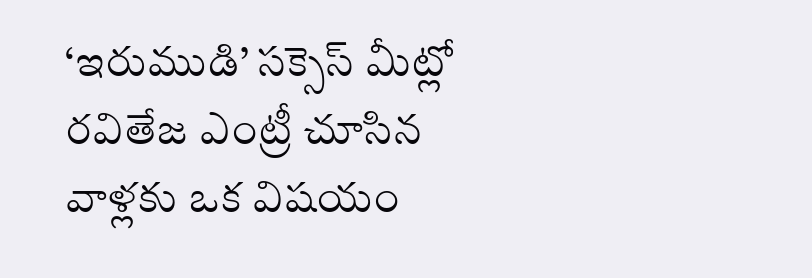‘ఇరుముడి’ సక్సెస్ మీట్లో రవితేజ ఎంట్రీ చూసిన వాళ్లకు ఒక విషయం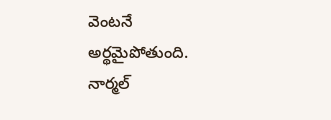వెంటనే అర్థమైపోతుంది. నార్మల్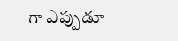గా ఎప్పుడూ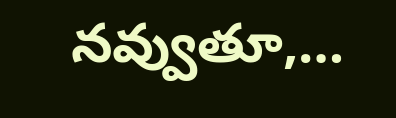నవ్వుతూ,…